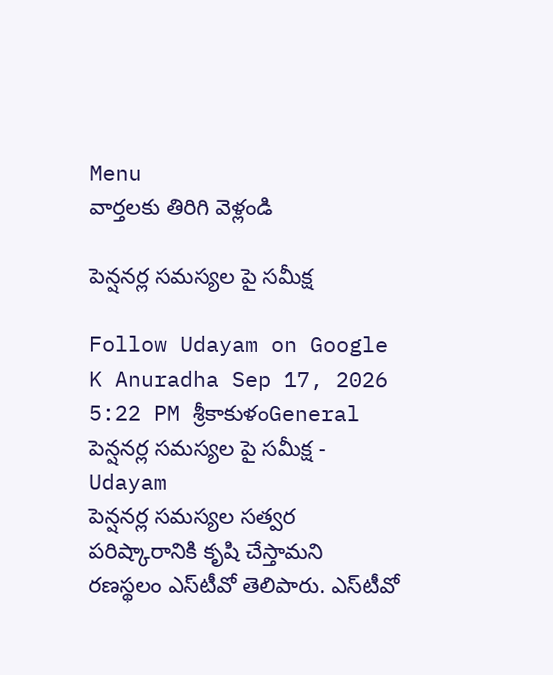Menu
వార్తలకు తిరిగి వెళ్లండి

పెన్షనర్ల సమస్యల పై సమీక్ష

Follow Udayam on Google
K Anuradha Sep 17, 2026 5:22 PM శ్రీకాకుళంGeneral
పెన్షనర్ల సమస్యల పై సమీక్ష - Udayam
పెన్షనర్ల సమస్యల సత్వర పరిష్కారానికి కృషి చేస్తామని రణస్థలం ఎస్‌టీవో తెలిపారు. ఎస్‌టీవో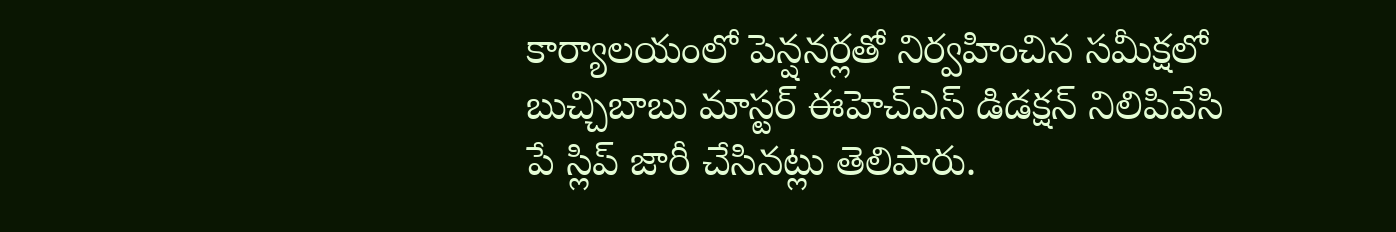కార్యాలయంలో పెన్షనర్లతో నిర్వహించిన సమీక్షలో బుచ్చిబాబు మాస్టర్‌ ఈహెచ్‌ఎస్‌ డిడక్షన్‌ నిలిపివేసి పే స్లిప్‌ జారీ చేసినట్లు తెలిపారు.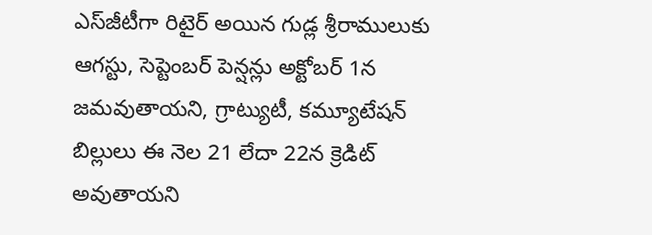ఎస్‌జీటీగా రిటైర్‌ అయిన గుడ్ల శ్రీరాములుకు ఆగస్టు, సెప్టెంబర్‌ పెన్షన్లు అక్టోబర్‌ 1న జమవుతాయని, గ్రాట్యుటీ, కమ్యూటేషన్‌ బిల్లులు ఈ నెల 21 లేదా 22న క్రెడిట్‌ అవుతాయని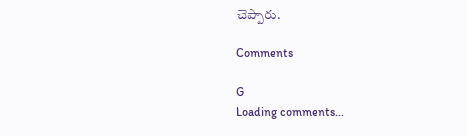చెప్పారు.

Comments

G
Loading comments...